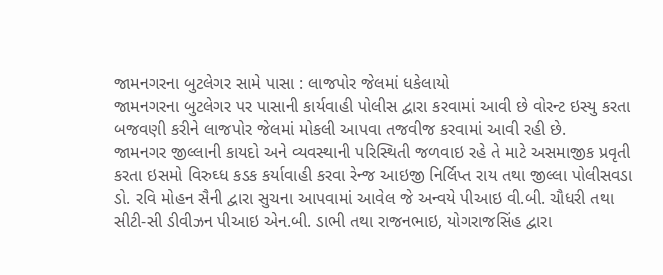જામનગરના બુટલેગર સામે પાસા : લાજપોર જેલમાં ધકેલાયો
જામનગરના બુટલેગર પર પાસાની કાર્યવાહી પોલીસ દ્વારા કરવામાં આવી છે વોરન્ટ ઇસ્યુ કરતા બજવણી કરીને લાજપોર જેલમાં મોકલી આપવા તજવીજ કરવામાં આવી રહી છે.
જામનગર જીલ્લાની કાયદો અને વ્યવસ્થાની પરિસ્થિતી જળવાઇ રહે તે માટે અસમાજીક પ્રવૃતી કરતા ઇસમો વિરુઘ્ધ કડક કર્યાવાહી કરવા રેન્જ આઇજી નિર્લિપ્ત રાય તથા જીલ્લા પોલીસવડા ડો. રવિ મોહન સૈની દ્વારા સુચના આપવામાં આવેલ જે અન્વયે પીઆઇ વી.બી. ચૌધરી તથા સીટી-સી ડીવીઝન પીઆઇ એન.બી. ડાભી તથા રાજનભાઇ, યોગરાજસિંહ દ્વારા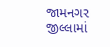જામનગર જીલ્લામાં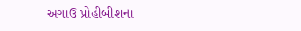અગાઉ પ્રોહીબીશના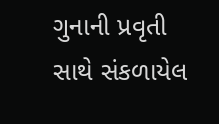ગુનાની પ્રવૃતી સાથે સંકળાયેલ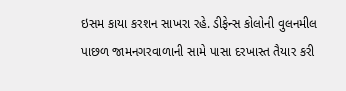ઇસમ કાયા કરશન સાખરા રહે. ડીફેન્સ કોલોની વુલનમીલ પાછળ જામનગરવાળાની સામે પાસા દરખાસ્ત તૈયાર કરી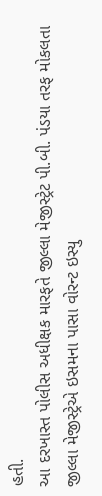હતી.
આ દરખાસ્ત પોલીસ અધીક્ષક મારફતે જીલ્લા મેજીસ્ટ્રેટ પી.બી. પંડયા તરફ મોકલતા જીલ્લા મેજીસ્ટ્રેએ ઇસમના પાસા વોરન્ટ ઇસ્યુ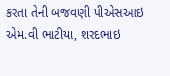કરતા તેની બજવણી પીએસઆઇ એમ.વી ભાટીયા, શરદભાઇ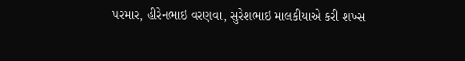પરમાર, હીરેનભાઇ વરણવા, સુરેશભાઇ માલકીયાએ કરી શખ્સ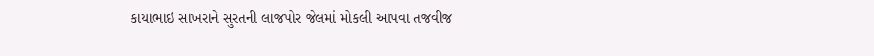કાયાભાઇ સાખરાને સુરતની લાજપોર જેલમાં મોકલી આપવા તજવીજ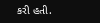કરી હતી.